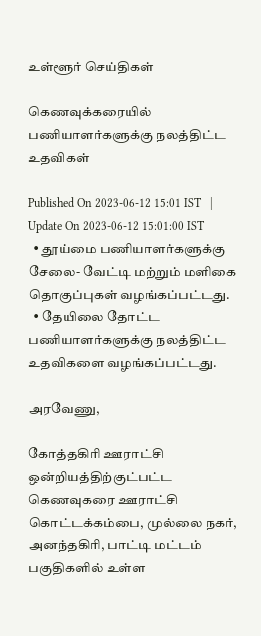உள்ளூர் செய்திகள்

கெணவுக்கரையில் பணியாளர்களுக்கு நலத்திட்ட உதவிகள்

Published On 2023-06-12 15:01 IST   |   Update On 2023-06-12 15:01:00 IST
  • தூய்மை பணியாளர்களுக்கு சேலை- வேட்டி மற்றும் மளிகை தொகுப்புகள் வழங்கப்பட்டது.
  • தேயிலை தோட்ட பணியாளர்களுக்கு நலத்திட்ட உதவிகளை வழங்கப்பட்டது.

அரவேணு,

கோத்தகிரி ஊராட்சி ஒன்றியத்திற்குட்பட்ட கெணவுகரை ஊராட்சி கொட்டக்கம்பை, முல்லை நகர், அனந்தகிரி, பாட்டி மட்டம் பகுதிகளில் உள்ள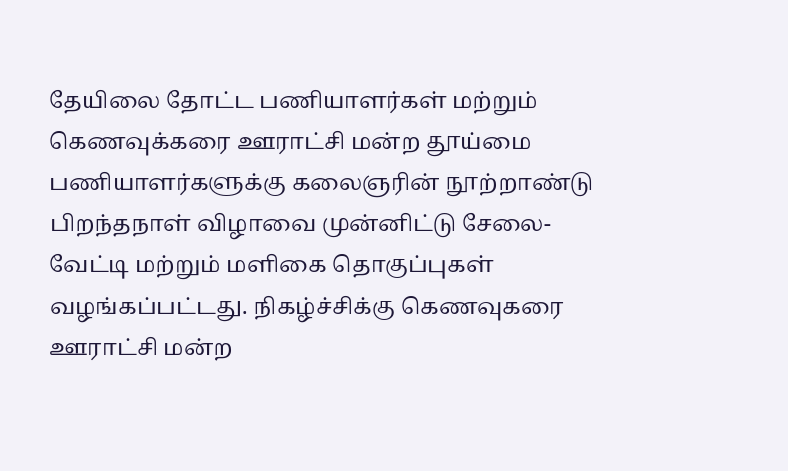தேயிலை தோட்ட பணியாளர்கள் மற்றும் கெணவுக்கரை ஊராட்சி மன்ற தூய்மை பணியாளர்களுக்கு கலைஞரின் நூற்றாண்டு பிறந்தநாள் விழாவை முன்னிட்டு சேலை- வேட்டி மற்றும் மளிகை தொகுப்புகள் வழங்கப்பட்டது. நிகழ்ச்சிக்கு கெணவுகரை ஊராட்சி மன்ற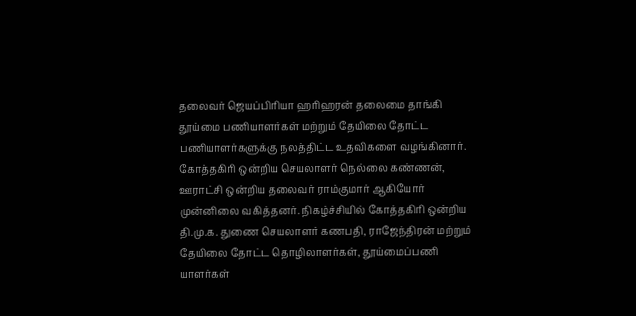தலைவர் ஜெயப்பிரியா ஹரிஹரன் தலைமை தாங்கி தூய்மை பணியாளர்கள் மற்றும் தேயிலை தோட்ட பணியாளர்களுக்கு நலத்திட்ட உதவிகளை வழங்கினார். கோத்தகிரி ஒன்றிய செயலாளர் நெல்லை கண்ணன், ஊராட்சி ஒன்றிய தலைவர் ராம்குமார் ஆகியோர் முன்னிலை வகித்தனர். நிகழ்ச்சியில் கோத்தகிரி ஒன்றிய தி.மு.க. துணை செயலாளர் கணபதி, ராஜேந்திரன் மற்றும் தேயிலை தோட்ட தொழிலாளர்கள், தூய்மைப்பணி யாளர்கள்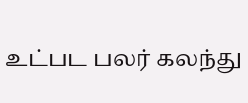உட்பட பலர் கலந்து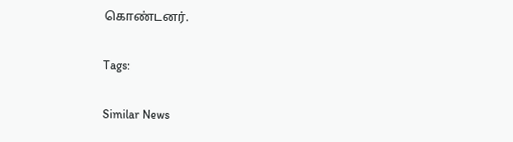கொண்டனர்.

Tags:

Similar News